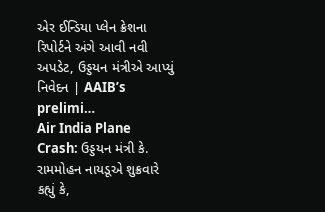એર ઈન્ડિયા પ્લેન ક્રેશના રિપોર્ટને અંગે આવી નવી અપડેટ, ઉડ્ડયન મંત્રીએ આપ્યું નિવેદન | AAIB’s prelimi…
Air India Plane Crash: ઉડ્ડયન મંત્રી કે. રામમોહન નાયડૂએ શુક્રવારે કહ્યું કે,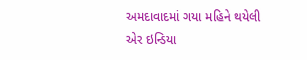અમદાવાદમાં ગયા મહિને થયેલી એર ઇન્ડિયા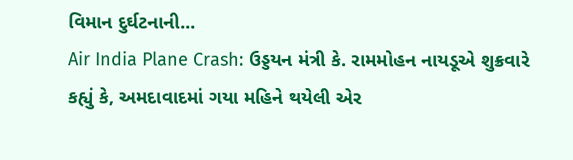વિમાન દુર્ઘટનાની...
Air India Plane Crash: ઉડ્ડયન મંત્રી કે. રામમોહન નાયડૂએ શુક્રવારે કહ્યું કે, અમદાવાદમાં ગયા મહિને થયેલી એર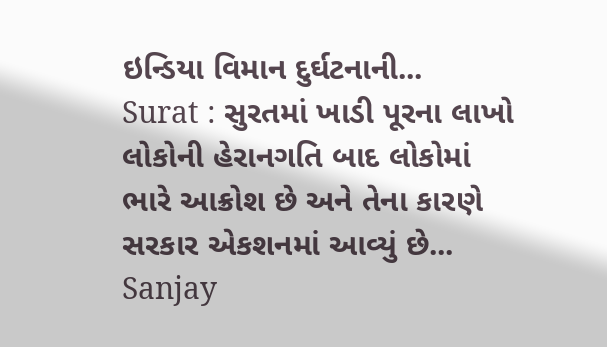ઇન્ડિયા વિમાન દુર્ઘટનાની...
Surat : સુરતમાં ખાડી પૂરના લાખો લોકોની હેરાનગતિ બાદ લોકોમાં ભારે આક્રોશ છે અને તેના કારણે સરકાર એકશનમાં આવ્યું છે...
Sanjay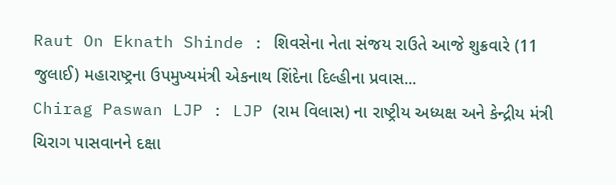Raut On Eknath Shinde : શિવસેના નેતા સંજય રાઉતે આજે શુક્રવારે (11 જુલાઈ) મહારાષ્ટ્રના ઉપમુખ્યમંત્રી એકનાથ શિંદેના દિલ્હીના પ્રવાસ...
Chirag Paswan LJP : LJP (રામ વિલાસ) ના રાષ્ટ્રીય અધ્યક્ષ અને કેન્દ્રીય મંત્રી ચિરાગ પાસવાનને દક્ષા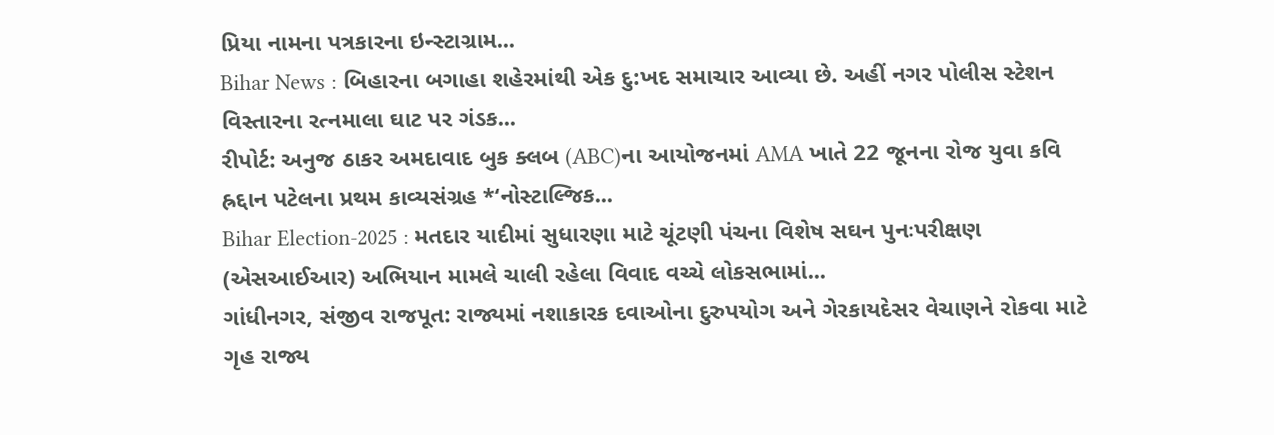પ્રિયા નામના પત્રકારના ઇન્સ્ટાગ્રામ...
Bihar News : બિહારના બગાહા શહેરમાંથી એક દુ:ખદ સમાચાર આવ્યા છે. અહીં નગર પોલીસ સ્ટેશન વિસ્તારના રત્નમાલા ઘાટ પર ગંડક...
રીપોર્ટ: અનુજ ઠાકર અમદાવાદ બુક ક્લબ (ABC)ના આયોજનમાં AMA ખાતે 22 જૂનના રોજ યુવા કવિ હ્રદ્દાન પટેલના પ્રથમ કાવ્યસંગ્રહ *‘નોસ્ટાલ્જિક...
Bihar Election-2025 : મતદાર યાદીમાં સુધારણા માટે ચૂંટણી પંચના વિશેષ સઘન પુનઃપરીક્ષણ (એસઆઈઆર) અભિયાન મામલે ચાલી રહેલા વિવાદ વચ્ચે લોકસભામાં...
ગાંધીનગર, સંજીવ રાજપૂત: રાજ્યમાં નશાકારક દવાઓના દુરુપયોગ અને ગેરકાયદેસર વેચાણને રોકવા માટે ગૃહ રાજ્ય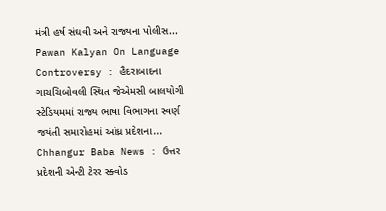મંત્રી હર્ષ સંઘવી અને રાજ્યના પોલીસ...
Pawan Kalyan On Language Controversy : હૈદરાબાદના ગાચચિબોવલી સ્થિત જેએમસી બાલયોગી સ્ટેડિયમમાં રાજ્ય ભાષા વિભાગના સ્વર્ણ જયંતી સમારોહમાં આંધ્ર પ્રદેશના...
Chhangur Baba News : ઉત્તર પ્રદેશની એન્ટી ટેરર સ્ક્વોડ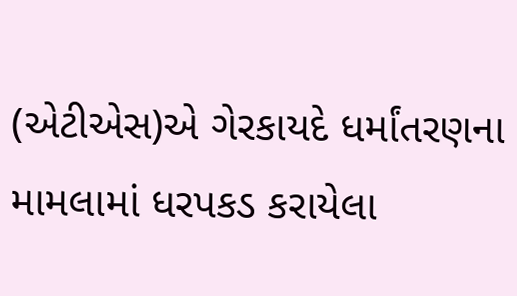(એટીએસ)એ ગેરકાયદે ધર્માંતરણના મામલામાં ધરપકડ કરાયેલા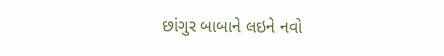છાંગુર બાબાને લઇને નવો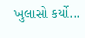ખુલાસો કર્યો...